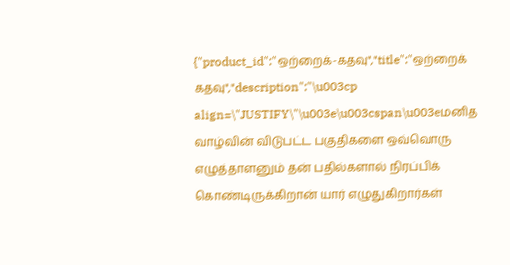{"product_id":"ஒற்றைக்-கதவு","title":"ஒற்றைக் கதவு","description":"\u003cp align=\"JUSTIFY\"\u003e\u003cspan\u003eமனித வாழ்வின் விடுபட்ட பகுதிகளை ஒவ்வொரு எழுத்தாளனும் தன் பதில்களால் நிரப்பிக் கொண்டிருக்கிறான் யார் எழுதுகிறார்கள்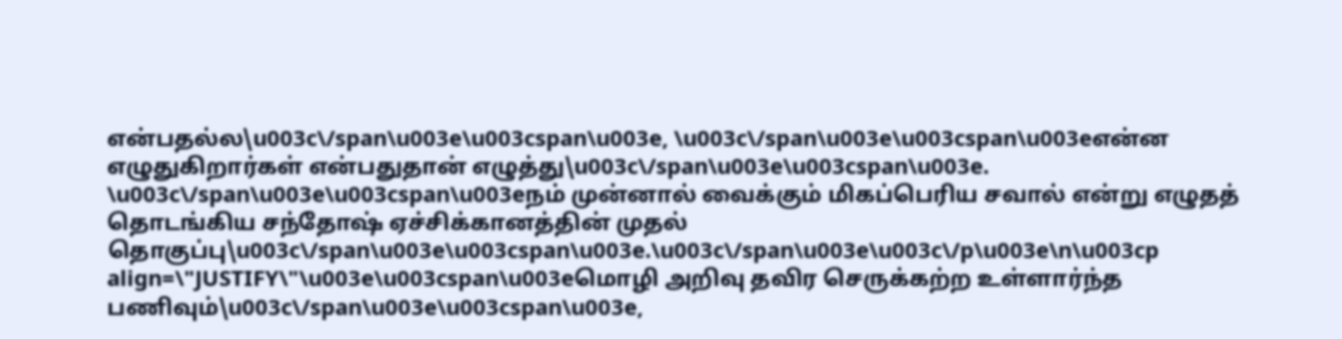என்பதல்ல\u003c\/span\u003e\u003cspan\u003e, \u003c\/span\u003e\u003cspan\u003eஎன்ன எழுதுகிறார்கள் என்பதுதான் எழுத்து\u003c\/span\u003e\u003cspan\u003e. \u003c\/span\u003e\u003cspan\u003eநம் முன்னால் வைக்கும் மிகப்பெரிய சவால் என்று எழுதத் தொடங்கிய சந்தோஷ் ஏச்சிக்கானத்தின் முதல் தொகுப்பு\u003c\/span\u003e\u003cspan\u003e.\u003c\/span\u003e\u003c\/p\u003e\n\u003cp align=\"JUSTIFY\"\u003e\u003cspan\u003eமொழி அறிவு தவிர செருக்கற்ற உள்ளார்ந்த பணிவும்\u003c\/span\u003e\u003cspan\u003e,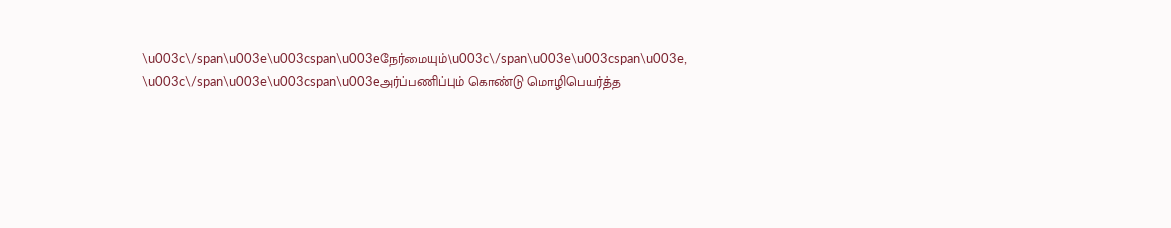\u003c\/span\u003e\u003cspan\u003eநேர்மையும்\u003c\/span\u003e\u003cspan\u003e, \u003c\/span\u003e\u003cspan\u003eஅர்ப்பணிப்பும் கொண்டு மொழிபெயர்த்த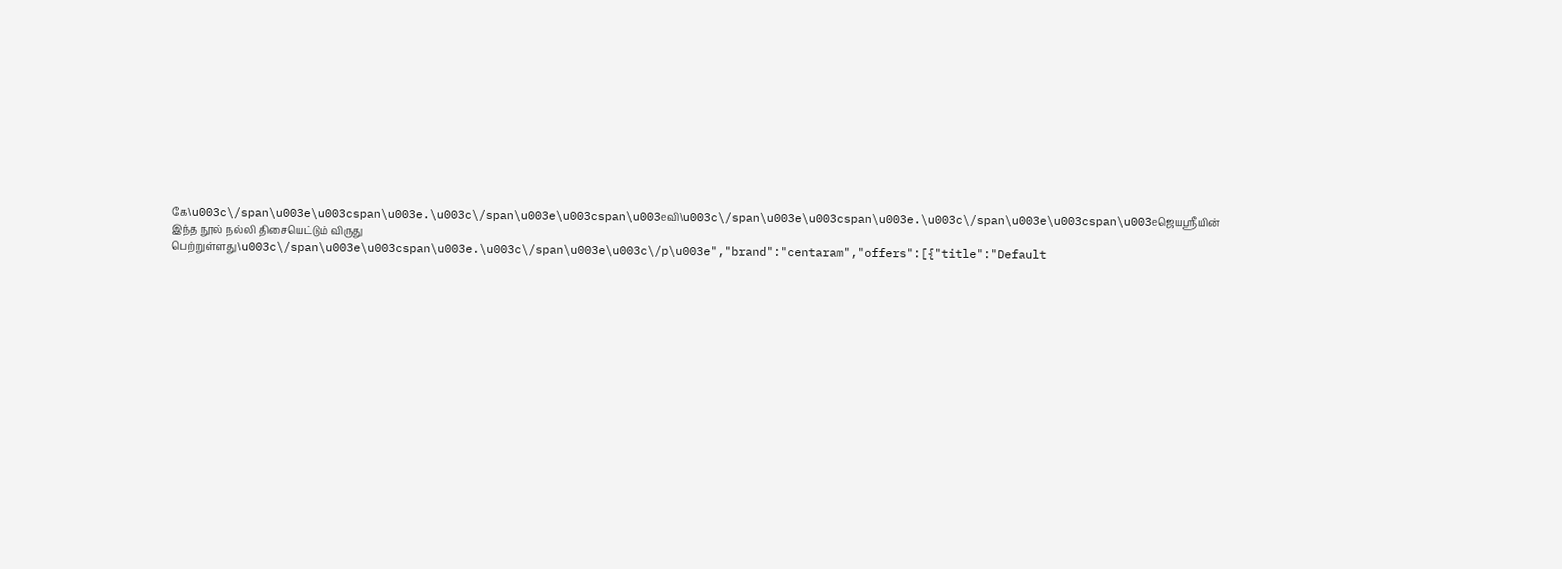கே\u003c\/span\u003e\u003cspan\u003e.\u003c\/span\u003e\u003cspan\u003eவி\u003c\/span\u003e\u003cspan\u003e.\u003c\/span\u003e\u003cspan\u003eஜெயஸ்ரீயின் இந்த நூல் நல்லி திசையெட்டும் விருது பெற்றுள்ளது\u003c\/span\u003e\u003cspan\u003e.\u003c\/span\u003e\u003c\/p\u003e","brand":"centaram","offers":[{"title":"Default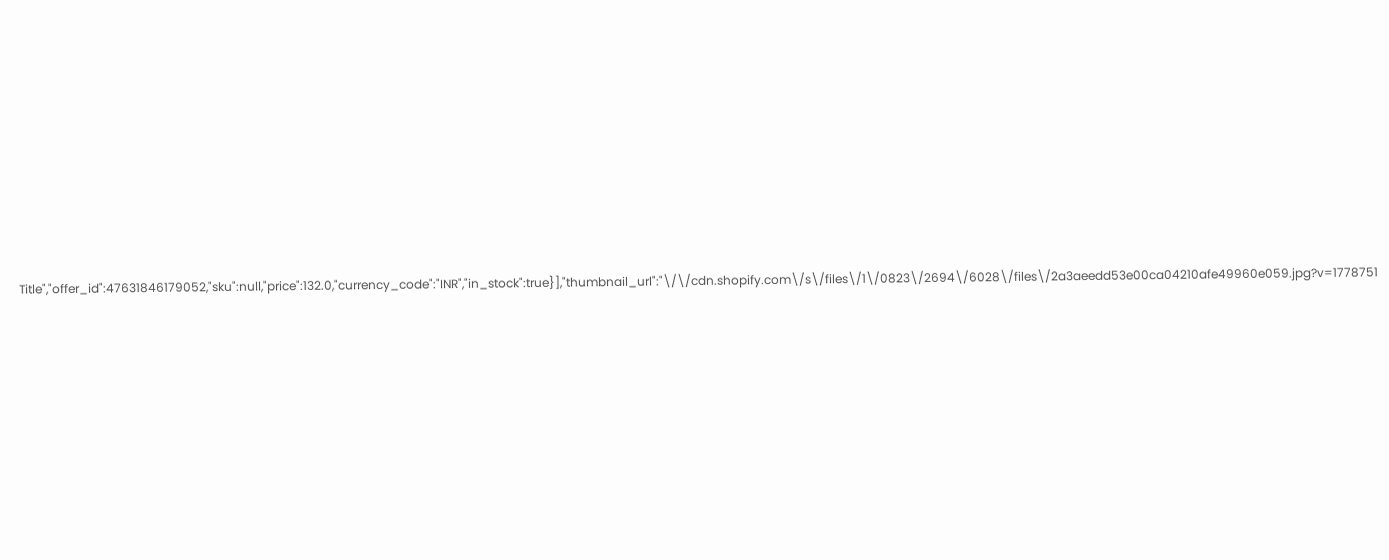Title","offer_id":47631846179052,"sku":null,"price":132.0,"currency_code":"INR","in_stock":true}],"thumbnail_url":"\/\/cdn.shopify.com\/s\/files\/1\/0823\/2694\/6028\/files\/2a3aeedd53e00ca04210afe49960e059.jpg?v=1778751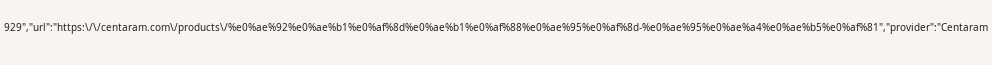929","url":"https:\/\/centaram.com\/products\/%e0%ae%92%e0%ae%b1%e0%af%8d%e0%ae%b1%e0%af%88%e0%ae%95%e0%af%8d-%e0%ae%95%e0%ae%a4%e0%ae%b5%e0%af%81","provider":"Centaram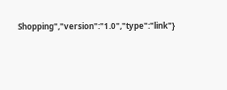Shopping","version":"1.0","type":"link"}